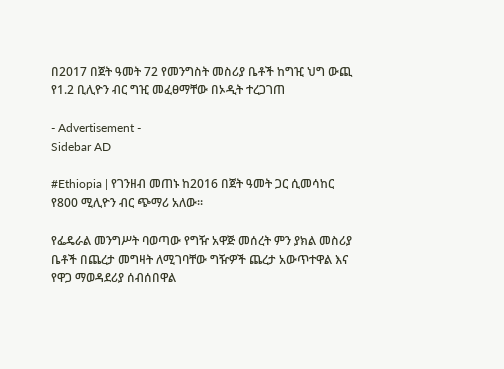በ2017 በጀት ዓመት 72 የመንግስት መስሪያ ቤቶች ከግዢ ህግ ውጪ የ1.2 ቢሊዮን ብር ግዢ መፈፀማቸው በኦዲት ተረጋገጠ

- Advertisement -
Sidebar AD

#Ethiopia | የገንዘብ መጠኑ ከ2016 በጀት ዓመት ጋር ሲመሳከር የ800 ሚሊዮን ብር ጭማሪ አለው፡፡

የፌዴራል መንግሥት ባወጣው የግዥ አዋጅ መሰረት ምን ያክል መስሪያ ቤቶች በጨረታ መግዛት ለሚገባቸው ግዥዎች ጨረታ አውጥተዋል እና የዋጋ ማወዳደሪያ ሰብሰበዋል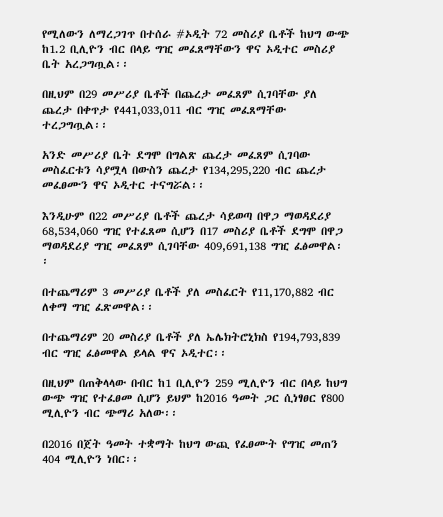የሚለውን ለማረጋገጥ በተሰራ #ኦዲት 72 መስሪያ ቤቶች ከህግ ውጭ ከ1.2 ቢሊዮን ብር በላይ ግዢ መፈጸማቸውን ዋና ኦዲተር መስሪያ ቤት አረጋግጧል፡፡

በዚህም በ29 መሥሪያ ቤቶች በጨረታ መፈጸም ሲገባቸው ያለ ጨረታ በቀጥታ የ441,033,011 ብር ግዢ መፈጸማቸው ተረጋግጧል፡፡

አንድ መሥሪያ ቤት ደግሞ በግልጽ ጨረታ መፈጸም ሲገባው መስፈርቱን ሳያሟላ በውስን ጨረታ የ134,295,220 ብር ጨረታ መፈፀሙን ዋና ኦዲተር ተናግሯል፡፡

እንዲሁም በ22 መሥሪያ ቤቶች ጨረታ ሳይወጣ በዋጋ ማወዳደሪያ 68,534,060 ግዢ የተፈጸመ ሲሆን በ17 መስሪያ ቤቶች ደግሞ በዋጋ ማወዳደሪያ ግዢ መፈጸም ሲገባቸው 409,691,138 ግዢ ፈፅመዋል፡፡

በተጨማሪም 3 መሥሪያ ቤቶች ያለ መስፈርት የ11,170,882 ብር ለቀማ ግዢ ፈጽመዋል፡፡

በተጨማሪም 20 መስሪያ ቤቶች ያለ ኤሌክትሮኒክስ የ194,793,839 ብር ግዢ ፈፅመዋል ይላል ዋና ኦዲተር፡፡

በዚህም በጠቅላላው በብር ከ1 ቢሊዮን 259 ሚሊዮን ብር በላይ ከህግ ውጭ ግዢ የተፈፀመ ሲሆን ይህም ከ2016 ዓመት ጋር ሲነፃፀር የ800 ሚሊዮን ብር ጭማሪ አለው፡፡

በ2016 በጀት ዓመት ተቋማት ከህግ ውጪ የፈፀሙት የግዢ መጠን 404 ሚሊዮን ነበር፡፡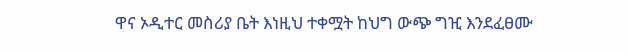ዋና ኦዲተር መስሪያ ቤት እነዚህ ተቀሟት ከህግ ውጭ ግዢ እንደፈፀሙ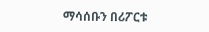ማሳሰቡን በሪፖርቱ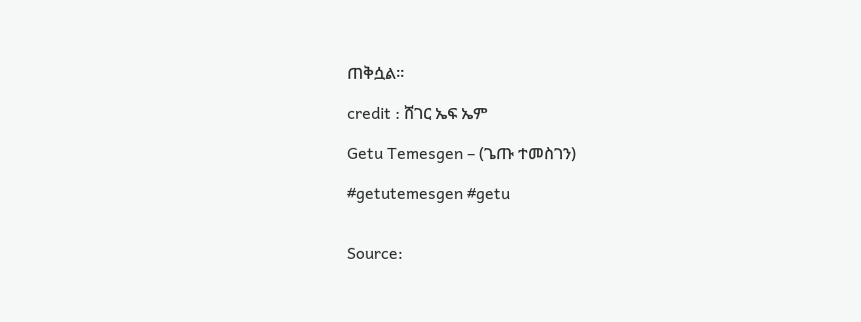ጠቅሷል፡፡

credit : ሸገር ኤፍ ኤም

Getu Temesgen – (ጌጡ ተመስገን)

#getutemesgen #getu


Source: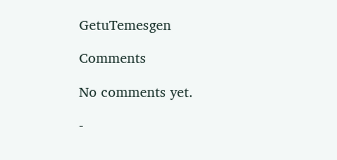GetuTemesgen

Comments

No comments yet.

-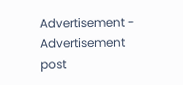Advertisement -
Advertisement post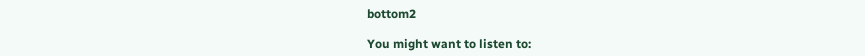bottom2

You might want to listen to: